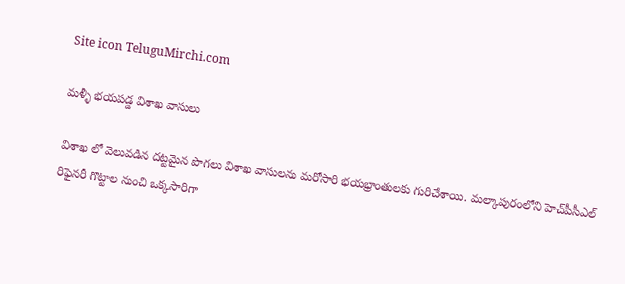Site icon TeluguMirchi.com

మళ్ళీ భయపడ్డ విశాఖ వాసులు

విశాఖ లో వెలువడిన దట్టమైన పొగలు విశాఖ వాసులను మరోసారి భయభ్రాంతులకు గురిచేశాయి. మల్కాపురంలోని హెచ్‌పీసీఎల్‌ రిఫైనరీ గొట్టాల నుంచి ఒక్కసారిగా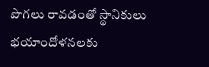పొగలు రావడంతో స్థానికులు భయాందోళనలకు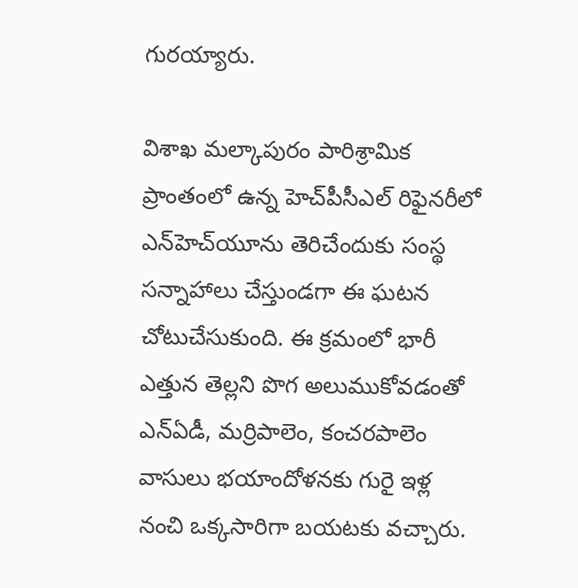గురయ్యారు.

విశాఖ మల్కాపురం పారిశ్రామిక ప్రాంతంలో ఉన్న హెచ్‌పీసీఎల్‌ రిఫైనరీలో ఎన్‌హెచ్‌యూను తెరిచేందుకు సంస్థ సన్నాహాలు చేస్తుండగా ఈ ఘటన చోటుచేసుకుంది. ఈ క్రమంలో భారీ ఎత్తున తెల్లని పొగ అలుముకోవడంతో ఎన్‌ఏడీ, మర్రిపాలెం, కంచరపాలెం వాసులు భయాందోళనకు గురై ఇళ్ల నంచి ఒక్కసారిగా బయటకు వచ్చారు.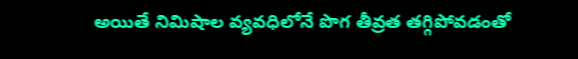అయితే నిమిషాల వ్యవధిలోనే పొగ తీవ్రత తగ్గిపోవడంతో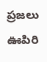ప్రజలు ఊపిరి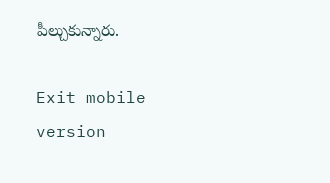పీల్చుకున్నారు.

Exit mobile version